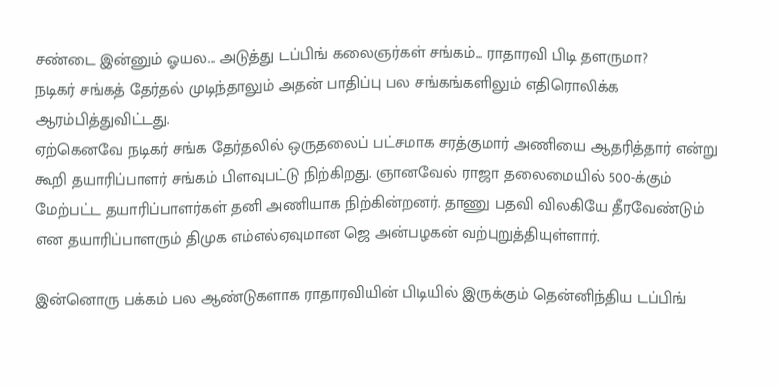சண்டை இன்னும் ஓயல... அடுத்து டப்பிங் கலைஞர்கள் சங்கம்... ராதாரவி பிடி தளருமா?
நடிகர் சங்கத் தேர்தல் முடிந்தாலும் அதன் பாதிப்பு பல சங்கங்களிலும் எதிரொலிக்க ஆரம்பித்துவிட்டது.
ஏற்கெனவே நடிகர் சங்க தேர்தலில் ஒருதலைப் பட்சமாக சரத்குமார் அணியை ஆதரித்தார் என்று கூறி தயாரிப்பாளர் சங்கம் பிளவுபட்டு நிற்கிறது. ஞானவேல் ராஜா தலைமையில் 500-க்கும் மேற்பட்ட தயாரிப்பாளர்கள் தனி அணியாக நிற்கின்றனர். தாணு பதவி விலகியே தீரவேண்டும் என தயாரிப்பாளரும் திமுக எம்எல்ஏவுமான ஜெ அன்பழகன் வற்புறுத்தியுள்ளார்.

இன்னொரு பக்கம் பல ஆண்டுகளாக ராதாரவியின் பிடியில் இருக்கும் தென்னிந்திய டப்பிங்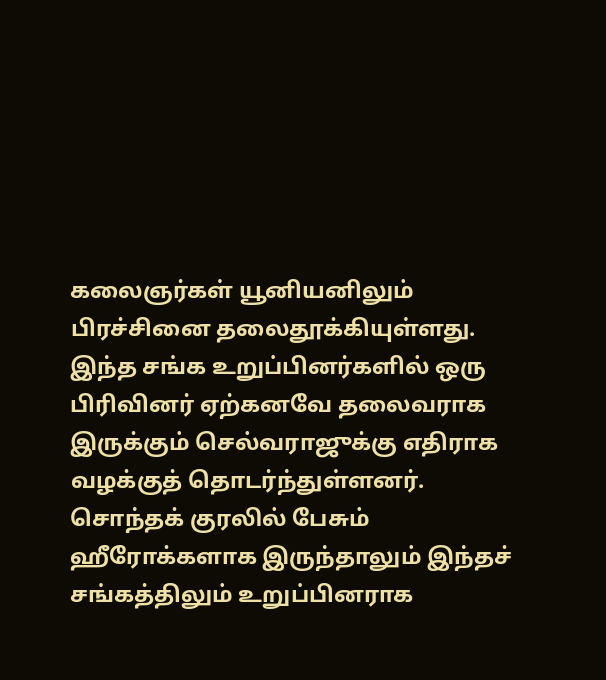கலைஞர்கள் யூனியனிலும் பிரச்சினை தலைதூக்கியுள்ளது.
இந்த சங்க உறுப்பினர்களில் ஒரு பிரிவினர் ஏற்கனவே தலைவராக இருக்கும் செல்வராஜுக்கு எதிராக வழக்குத் தொடர்ந்துள்ளனர்.
சொந்தக் குரலில் பேசும் ஹீரோக்களாக இருந்தாலும் இந்தச் சங்கத்திலும் உறுப்பினராக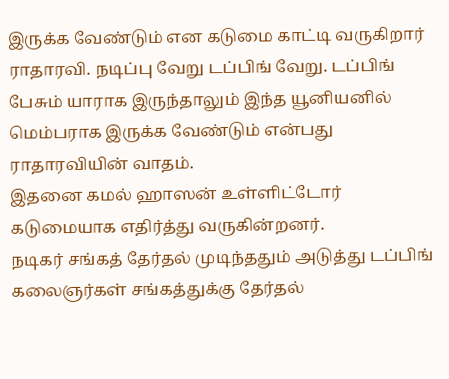இருக்க வேண்டும் என கடுமை காட்டி வருகிறார் ராதாரவி. நடிப்பு வேறு டப்பிங் வேறு. டப்பிங் பேசும் யாராக இருந்தாலும் இந்த யூனியனில் மெம்பராக இருக்க வேண்டும் என்பது ராதாரவியின் வாதம்.
இதனை கமல் ஹாஸன் உள்ளிட்டோர் கடுமையாக எதிர்த்து வருகின்றனர்.
நடிகர் சங்கத் தேர்தல் முடிந்ததும் அடுத்து டப்பிங் கலைஞர்கள் சங்கத்துக்கு தேர்தல்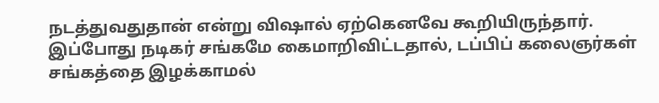நடத்துவதுதான் என்று விஷால் ஏற்கெனவே கூறியிருந்தார்.
இப்போது நடிகர் சங்கமே கைமாறிவிட்டதால், டப்பிப் கலைஞர்கள் சங்கத்தை இழக்காமல்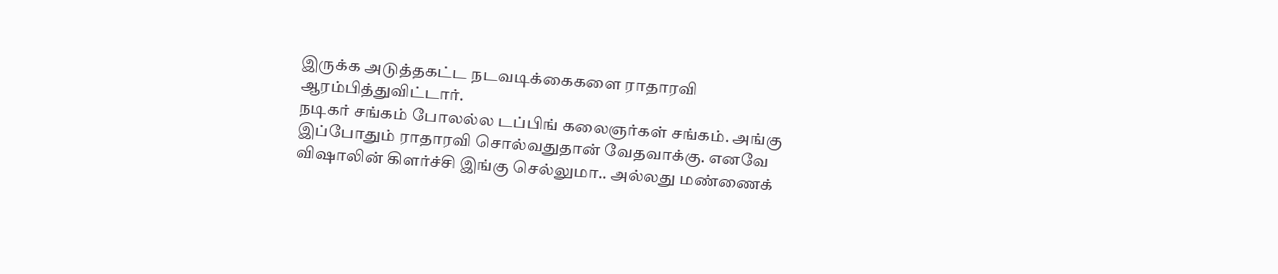இருக்க அடுத்தகட்ட நடவடிக்கைகளை ராதாரவி ஆரம்பித்துவிட்டார்.
நடிகர் சங்கம் போலல்ல டப்பிங் கலைஞர்கள் சங்கம். அங்கு இப்போதும் ராதாரவி சொல்வதுதான் வேதவாக்கு. எனவே விஷாலின் கிளர்ச்சி இங்கு செல்லுமா.. அல்லது மண்ணைக்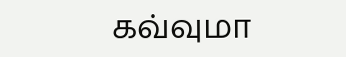கவ்வுமா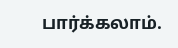பார்க்கலாம்.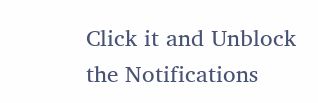Click it and Unblock the Notifications